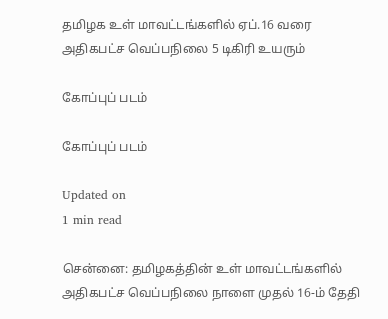தமிழக உள் மாவட்டங்களில் ஏப்.16 வரை அதிகபட்ச வெப்பநிலை 5 டிகிரி உயரும்

கோப்புப் படம்

கோப்புப் படம்

Updated on
1 min read

சென்னை: தமிழகத்தின் உள் மாவட்டங்களில் அதிகபட்ச வெப்பநிலை நாளை முதல் 16-ம் தேதி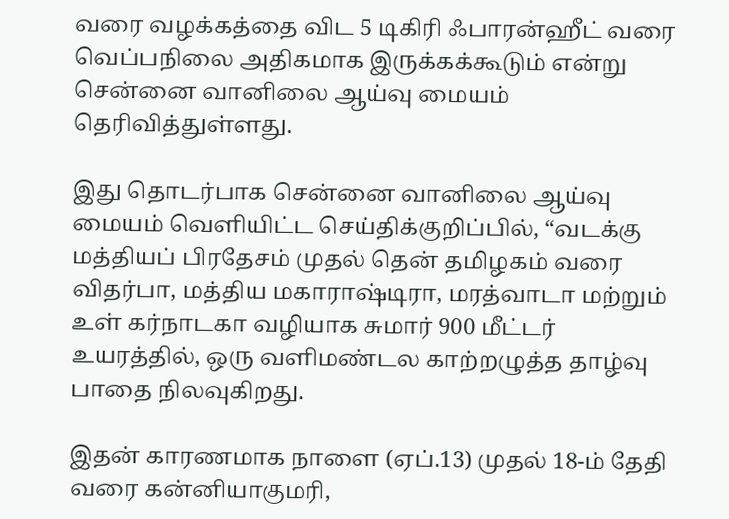வரை வழக்கத்தை விட 5 டிகிரி ஃபாரன்ஹீட் வரை வெப்பநிலை அதிகமாக இருக்கக்கூடும் என்று சென்னை வானிலை ஆய்வு மையம் தெரிவித்துள்ளது.

இது தொடர்பாக சென்னை வானிலை ஆய்வு மையம் வெளியிட்ட செய்திக்குறிப்பில், “வடக்கு மத்தியப் பிரதேசம் முதல் தென் தமிழகம் வரை விதர்பா, மத்திய மகாராஷ்டிரா, மரத்வாடா மற்றும் உள் கர்நாடகா வழியாக சுமார் 900 மீட்டர் உயரத்தில், ஒரு வளிமண்டல காற்றழுத்த தாழ்வு பாதை நிலவுகிறது.

இதன் காரணமாக நாளை (ஏப்.13) முதல் 18-ம் தேதி வரை கன்னியாகுமரி,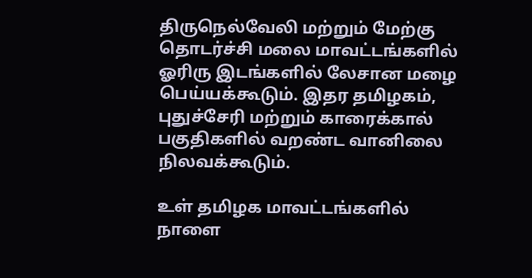திருநெல்வேலி மற்றும் மேற்கு தொடர்ச்சி மலை மாவட்டங்களில் ஓரிரு இடங்களில் லேசான மழை பெய்யக்கூடும். இதர தமிழகம், புதுச்சேரி மற்றும் காரைக்கால் பகுதிகளில் வறண்ட வானிலை நிலவக்கூடும்.

உள் தமிழக மாவட்டங்களில் நாளை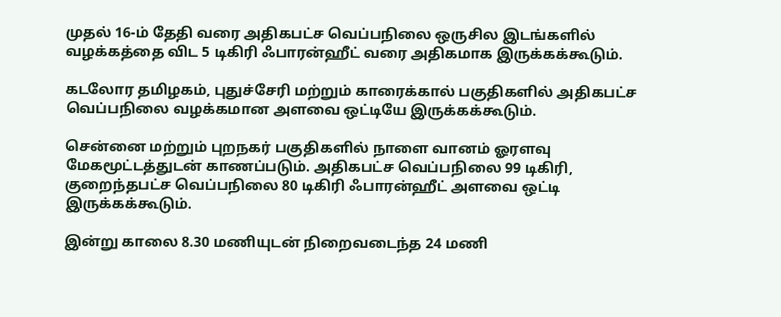முதல் 16-ம் தேதி வரை அதிகபட்ச வெப்பநிலை ஒருசில இடங்களில் வழக்கத்தை விட 5 டிகிரி ஃபாரன்ஹீட் வரை அதிகமாக இருக்கக்கூடும்.

கடலோர தமிழகம், புதுச்சேரி மற்றும் காரைக்கால் பகுதிகளில் அதிகபட்ச வெப்பநிலை வழக்கமான அளவை ஒட்டியே இருக்கக்கூடும்.

சென்னை மற்றும் புறநகர் பகுதிகளில் நாளை வானம் ஓரளவு மேகமூட்டத்துடன் காணப்படும். அதிகபட்ச வெப்பநிலை 99 டிகிரி, குறைந்தபட்ச வெப்பநிலை 80 டிகிரி ஃபாரன்ஹீட் அளவை ஒட்டி இருக்கக்கூடும்.

இன்று காலை 8.30 மணியுடன் நிறைவடைந்த 24 மணி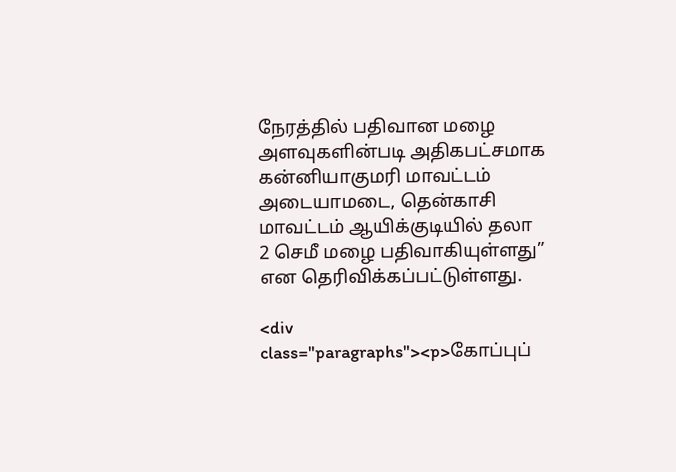நேரத்தில் பதிவான மழை அளவுகளின்படி அதிகபட்சமாக கன்னியாகுமரி மாவட்டம் அடையாமடை, தென்காசி மாவட்டம் ஆயிக்குடியில் தலா 2 செமீ மழை பதிவாகியுள்ளது” என தெரிவிக்கப்பட்டுள்ளது.

<div class="paragraphs"><p>கோப்புப்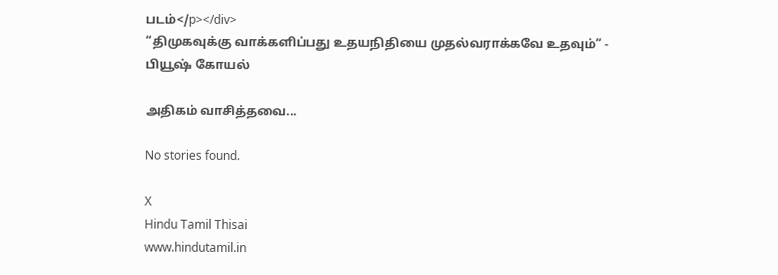படம்</p></div>
“திமுகவுக்கு வாக்களிப்பது உதயநிதியை முதல்வராக்கவே உதவும்” - பியூஷ் கோயல்

அதிகம் வாசித்தவை...

No stories found.

X
Hindu Tamil Thisai
www.hindutamil.in